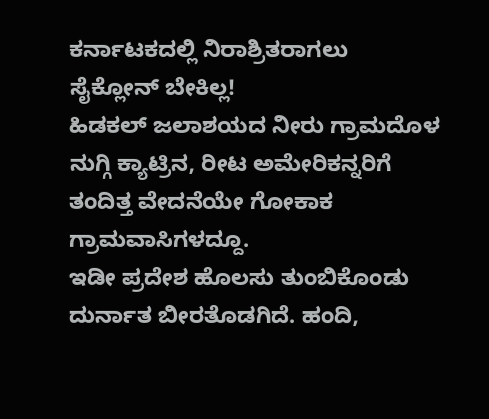ಕರ್ನಾಟಕದಲ್ಲಿ ನಿರಾಶ್ರಿತರಾಗಲು ಸೈಕ್ಲೋನ್ ಬೇಕಿಲ್ಲ!
ಹಿಡಕಲ್ ಜಲಾಶಯದ ನೀರು ಗ್ರಾಮದೊಳ ನುಗ್ಗಿ ಕ್ಯಾಟ್ರಿನ, ರೀಟ ಅಮೇರಿಕನ್ನರಿಗೆ ತಂದಿತ್ತ ವೇದನೆಯೇ ಗೋಕಾಕ ಗ್ರಾಮವಾಸಿಗಳದ್ದೂ.
ಇಡೀ ಪ್ರದೇಶ ಹೊಲಸು ತುಂಬಿಕೊಂಡು ದುರ್ನಾತ ಬೀರತೊಡಗಿದೆ. ಹಂದಿ,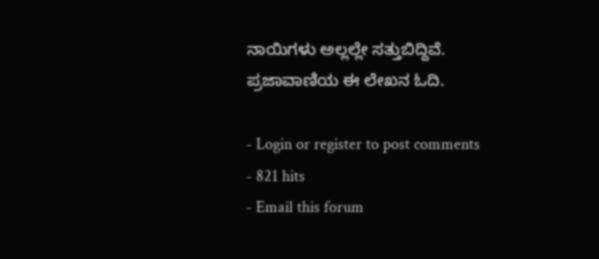ನಾಯಿಗಳು ಅಲ್ಲಲ್ಲೇ ಸತ್ತುಬಿದ್ದಿವೆ.
ಪ್ರಜಾವಾಣಿಯ ಈ ಲೇಖನ ಓದಿ.

- Login or register to post comments
- 821 hits
- Email this forum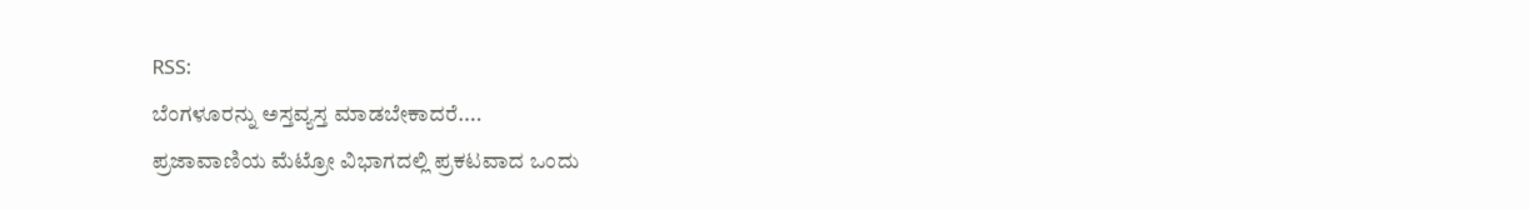RSS:
ಬೆಂಗಳೂರನ್ನು ಅಸ್ತವ್ಯಸ್ತ ಮಾಡಬೇಕಾದರೆ....
ಪ್ರಜಾವಾಣಿಯ ಮೆಟ್ರೋ ವಿಭಾಗದಲ್ಲಿ ಪ್ರಕಟವಾದ ಒಂದು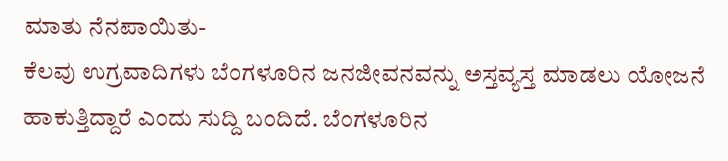ಮಾತು ನೆನಪಾಯಿತು-
ಕೆಲವು ಉಗ್ರವಾದಿಗಳು ಬೆಂಗಳೂರಿನ ಜನಜೀವನವನ್ನು ಅಸ್ತವ್ಯಸ್ತ ಮಾಡಲು ಯೋಜನೆ ಹಾಕುತ್ತಿದ್ದಾರೆ ಎಂದು ಸುದ್ದಿ ಬಂದಿದೆ. ಬೆಂಗಳೂರಿನ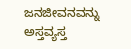ಜನಜೀವನವನ್ನು ಅಸ್ತವ್ಯಸ್ತ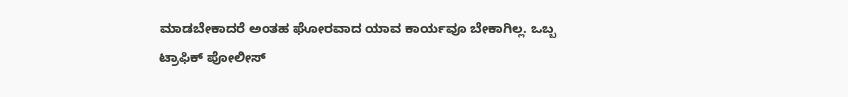ಮಾಡಬೇಕಾದರೆ ಅಂತಹ ಘೋರವಾದ ಯಾವ ಕಾರ್ಯವೂ ಬೇಕಾಗಿಲ್ಲ. ಒಬ್ಬ ಟ್ರಾಫಿಕ್ ಪೋಲೀಸ್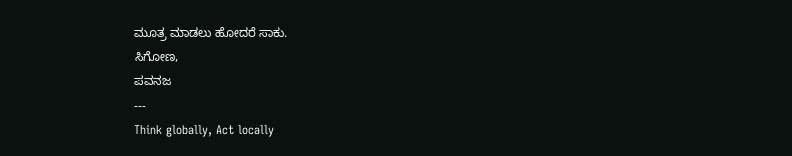ಮೂತ್ರ ಮಾಡಲು ಹೋದರೆ ಸಾಕು.
ಸಿಗೋಣ,
ಪವನಜ
---
Think globally, Act locally